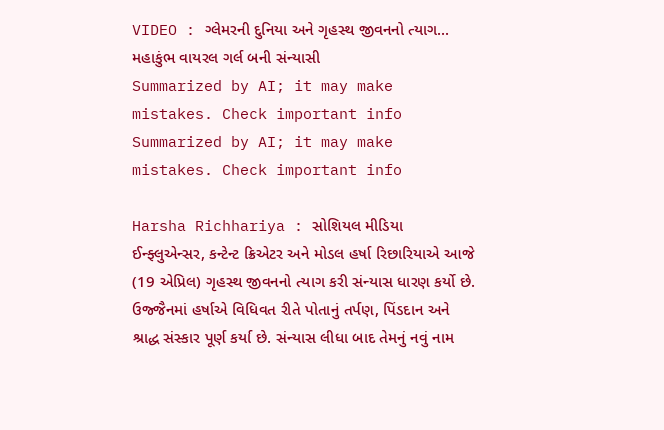VIDEO : ગ્લેમરની દુનિયા અને ગૃહસ્થ જીવનનો ત્યાગ... મહાકુંભ વાયરલ ગર્લ બની સંન્યાસી
Summarized by AI; it may make mistakes. Check important info
Summarized by AI; it may make mistakes. Check important info

Harsha Richhariya : સોશિયલ મીડિયા ઈન્ફ્લુએન્સર, કન્ટેન્ટ ક્રિએટર અને મોડલ હર્ષા રિછારિયાએ આજે (19 એપ્રિલ) ગૃહસ્થ જીવનનો ત્યાગ કરી સંન્યાસ ધારણ કર્યો છે. ઉજ્જૈનમાં હર્ષાએ વિધિવત રીતે પોતાનું તર્પણ, પિંડદાન અને શ્રાદ્ધ સંસ્કાર પૂર્ણ કર્યા છે. સંન્યાસ લીધા બાદ તેમનું નવું નામ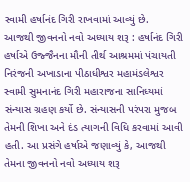સ્વામી હર્ષાનંદ ગિરી રાખવામાં આવ્યું છે.
આજથી જીવનનો નવો અધ્યાય શરૂ : હર્ષાનંદ ગિરી
હર્ષાએ ઉજ્જૈનના મૌની તીર્થ આશ્રમમાં પંચાયતી નિરંજની અખાડાના પીઠાધીશ્વર મહામંડલેશ્વર સ્વામી સુમનાનંદ ગિરી મહારાજના સાનિધ્યમાં સંન્યાસ ગ્રહણ કર્યો છે. સંન્યાસની પરંપરા મુજબ તેમની શિખા અને દંડ ત્યાગની વિધિ કરવામાં આવી હતી. આ પ્રસંગે હર્ષાએ જણાવ્યું કે, આજથી તેમના જીવનનો નવો અધ્યાય શરૂ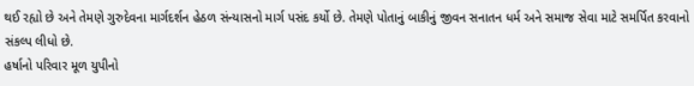થઈ રહ્યો છે અને તેમણે ગુરુદેવના માર્ગદર્શન હેઠળ સંન્યાસનો માર્ગ પસંદ કર્યો છે. તેમણે પોતાનું બાકીનું જીવન સનાતન ધર્મ અને સમાજ સેવા માટે સમર્પિત કરવાનો સંકલ્પ લીધો છે.
હર્ષાનો પરિવાર મૂળ યુપીનો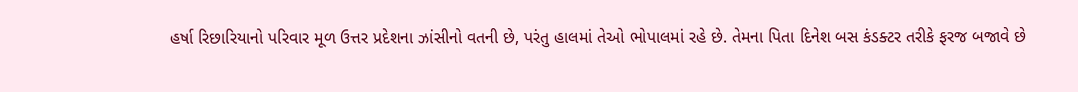હર્ષા રિછારિયાનો પરિવાર મૂળ ઉત્તર પ્રદેશના ઝાંસીનો વતની છે, પરંતુ હાલમાં તેઓ ભોપાલમાં રહે છે. તેમના પિતા દિનેશ બસ કંડક્ટર તરીકે ફરજ બજાવે છે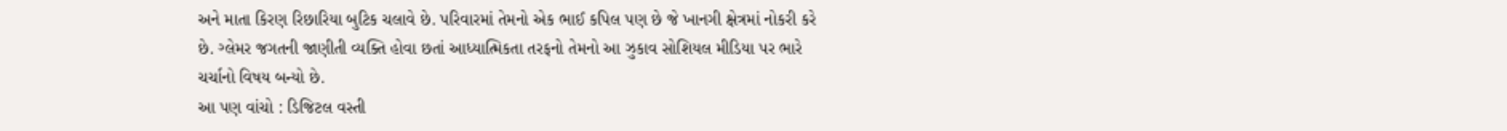અને માતા કિરણ રિછારિયા બુટિક ચલાવે છે. પરિવારમાં તેમનો એક ભાઈ કપિલ પણ છે જે ખાનગી ક્ષેત્રમાં નોકરી કરે છે. ગ્લેમર જગતની જાણીતી વ્યક્તિ હોવા છતાં આધ્યાત્મિકતા તરફનો તેમનો આ ઝુકાવ સોશિયલ મીડિયા પર ભારે ચર્ચાનો વિષય બન્યો છે.
આ પણ વાંચો : ડિજિટલ વસ્તી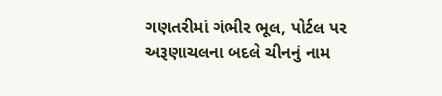ગણતરીમાં ગંભીર ભૂલ, પોર્ટલ પર અરૂણાચલના બદલે ચીનનું નામ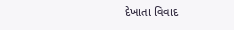દેખાતા વિવાદ